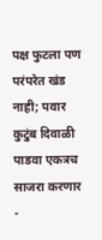पक्ष फुटला पण परंपरेत खंड नाही; पवार कुटुंब दिवाळी पाडवा एकत्रच साजरा करणार -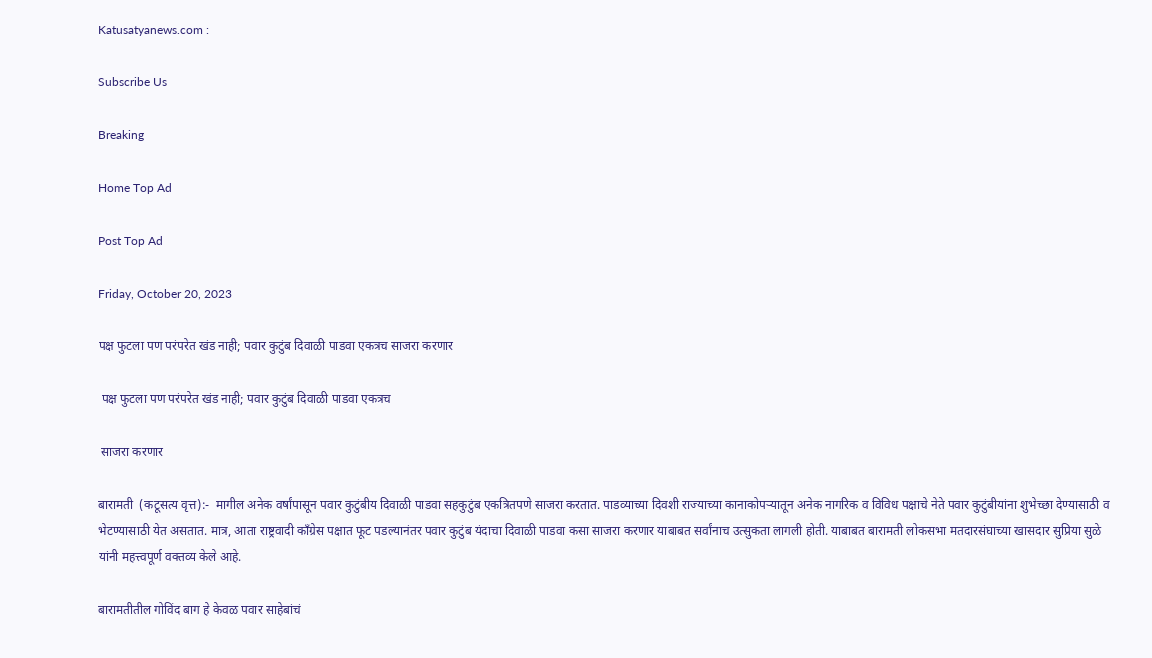Katusatyanews.com :

Subscribe Us

Breaking

Home Top Ad

Post Top Ad

Friday, October 20, 2023

पक्ष फुटला पण परंपरेत खंड नाही; पवार कुटुंब दिवाळी पाडवा एकत्रच साजरा करणार

 पक्ष फुटला पण परंपरेत खंड नाही; पवार कुटुंब दिवाळी पाडवा एकत्रच

 साजरा करणार

बारामती  (कटूसत्य वृत्त):-  मागील अनेक वर्षांपासून पवार कुटुंबीय दिवाळी पाडवा सहकुटुंब एकत्रितपणे साजरा करतात. पाडव्याच्या दिवशी राज्याच्या कानाकोपऱ्यातून अनेक नागरिक व विविध पक्षाचे नेते पवार कुटुंबीयांना शुभेच्छा देण्यासाठी व भेटण्यासाठी येत असतात. मात्र, आता राष्ट्रवादी काँग्रेस पक्षात फूट पडल्यानंतर पवार कुटुंब यंदाचा दिवाळी पाडवा कसा साजरा करणार याबाबत सर्वांनाच उत्सुकता लागली होती. याबाबत बारामती लोकसभा मतदारसंघाच्या खासदार सुप्रिया सुळे यांनी महत्त्वपूर्ण वक्तव्य केले आहे.

बारामतीतील गोविंद बाग हे केवळ पवार साहेबांचं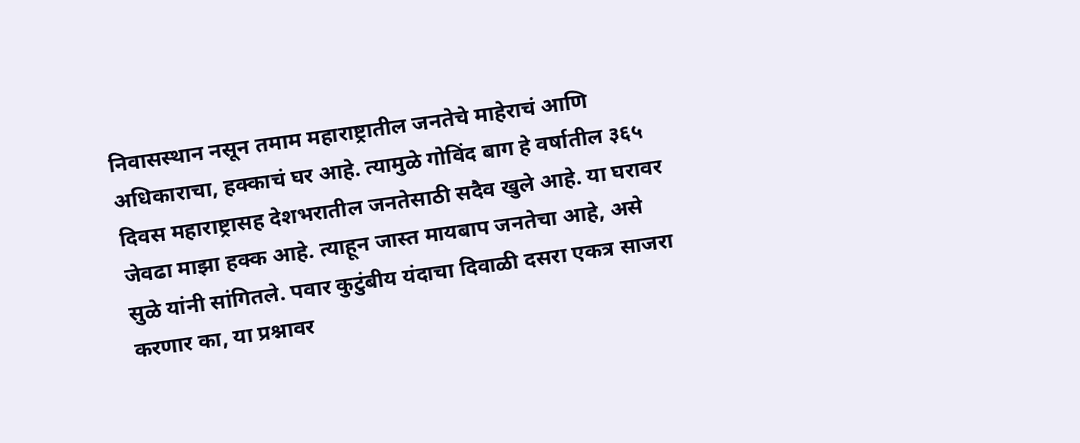निवासस्थान नसून तमाम महाराष्ट्रातील जनतेचे माहेराचं आणि अधिकाराचा, हक्काचं घर आहे. त्यामुळे गोविंद बाग हे वर्षातील ३६५ दिवस महाराष्ट्रासह देशभरातील जनतेसाठी सदैव खुले आहे. या घरावर जेवढा माझा हक्क आहे. त्याहून जास्त मायबाप जनतेचा आहे, असे सुळे यांनी सांगितले. पवार कुटुंबीय यंदाचा दिवाळी दसरा एकत्र साजरा करणार का, या प्रश्नावर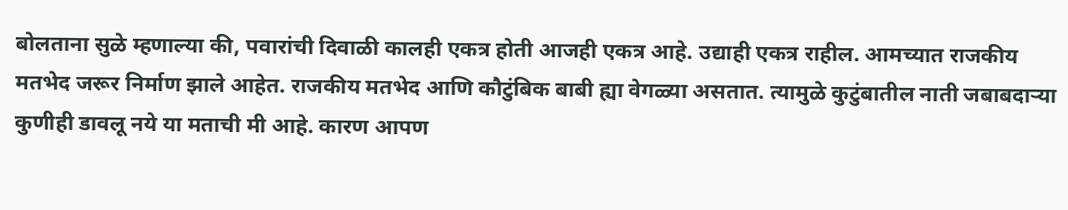बोलताना सुळे म्हणाल्या की, पवारांची दिवाळी कालही एकत्र होती आजही एकत्र आहे. उद्याही एकत्र राहील. आमच्यात राजकीय मतभेद जरूर निर्माण झाले आहेत. राजकीय मतभेद आणि कौटुंबिक बाबी ह्या वेगळ्या असतात. त्यामुळे कुटुंबातील नाती जबाबदाऱ्या कुणीही डावलू नये या मताची मी आहे. कारण आपण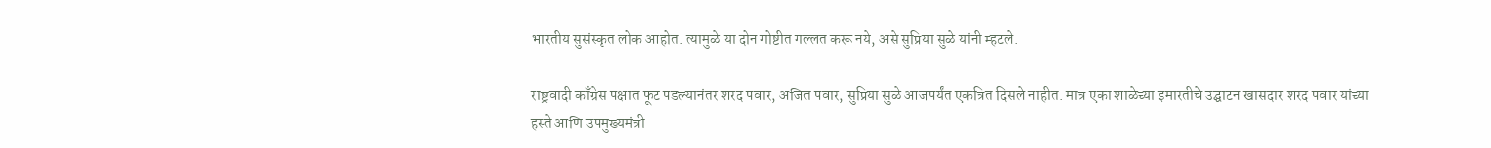भारतीय सुसंस्कृत लोक आहोत. त्यामुळे या दोन गोष्टीत गल्लत करू नये, असे सुप्रिया सुळे यांनी म्हटले.

राष्ट्रवादी काँग्रेस पक्षात फूट पडल्यानंतर शरद पवार, अजित पवार, सुप्रिया सुळे आजपर्यंत एकत्रित दिसले नाहीत. मात्र एका शाळेच्या इमारतीचे उद्घाटन खासदार शरद पवार यांच्या हस्ते आणि उपमुख्यमंत्री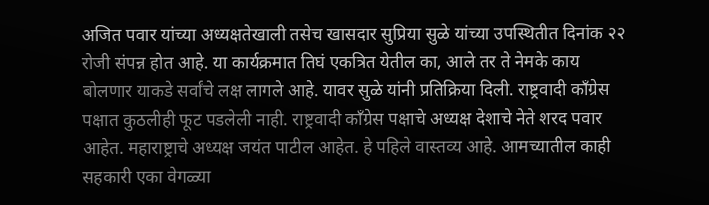अजित पवार यांच्या अध्यक्षतेखाली तसेच खासदार सुप्रिया सुळे यांच्या उपस्थितीत दिनांक २२ रोजी संपन्न होत आहे. या कार्यक्रमात तिघं एकत्रित येतील का, आले तर ते नेमके काय बोलणार याकडे सर्वांचे लक्ष लागले आहे. यावर सुळे यांनी प्रतिक्रिया दिली. राष्ट्रवादी काँग्रेस पक्षात कुठलीही फूट पडलेली नाही. राष्ट्रवादी काँग्रेस पक्षाचे अध्यक्ष देशाचे नेते शरद पवार आहेत. महाराष्ट्राचे अध्यक्ष जयंत पाटील आहेत. हे पहिले वास्तव्य आहे. आमच्यातील काही सहकारी एका वेगळ्या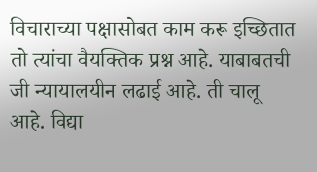विचाराच्या पक्षासोबत काम करू इच्छितात तो त्यांचा वैयक्तिक प्रश्न आहे. याबाबतची जी न्यायालयीन लढाई आहे. ती चालू आहे. विद्या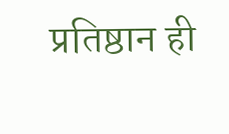प्रतिष्ठान ही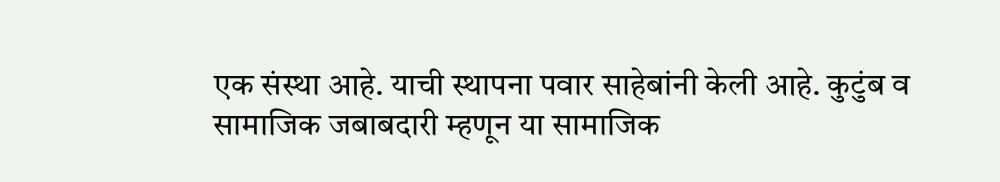एक संस्था आहे. याची स्थापना पवार साहेबांनी केली आहे. कुटुंब व सामाजिक जबाबदारी म्हणून या सामाजिक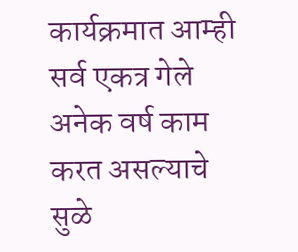कार्यक्रमात आम्ही सर्व एकत्र गेले अनेक वर्ष काम करत असल्याचे सुळे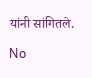यांनी सांगितले.

No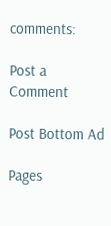comments:

Post a Comment

Post Bottom Ad

Pages